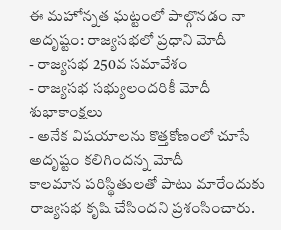ఈ మహోన్నత ఘట్టంలో పాల్గొనడం నా అదృష్టం: రాజ్యసభలో ప్రధాని మోదీ
- రాజ్యసభ 250వ సమావేశం
- రాజ్యసభ సభ్యులందరికీ మోదీ శుభాకాంక్షలు
- అనేక విషయాలను కొత్తకోణంలో చూసే అదృష్టం కలిగిందన్న మోదీ
కాలమాన పరిస్థితులతో పాటు మారేందుకు రాజ్యసభ కృషి చేసిందని ప్రశంసించారు.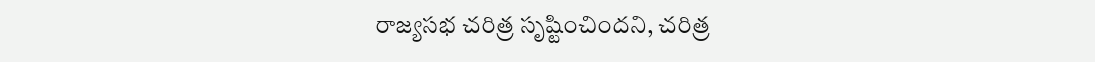రాజ్యసభ చరిత్ర సృష్టించిందని, చరిత్ర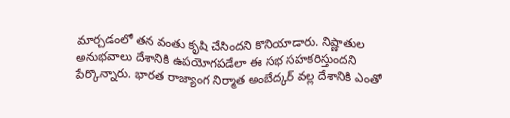మార్చడంలో తన వంతు కృషి చేసిందని కొనియాడారు. నిష్ణాతుల అనుభవాలు దేశానికి ఉపయోగపడేలా ఈ సభ సహకరిస్తుందని పేర్కొన్నారు. భారత రాజ్యాంగ నిర్మాత అంబేద్కర్ వల్ల దేశానికి ఎంతో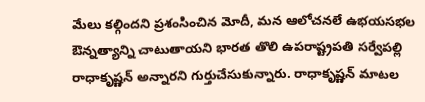మేలు కల్గిందని ప్రశంసించిన మోదీ, మన ఆలోచనలే ఉభయసభల ఔన్నత్యాన్ని చాటుతాయని భారత తొలి ఉపరాష్ట్రపతి సర్వేపల్లి రాధాకృష్ణన్ అన్నారని గుర్తుచేసుకున్నారు. రాధాకృష్ణన్ మాటల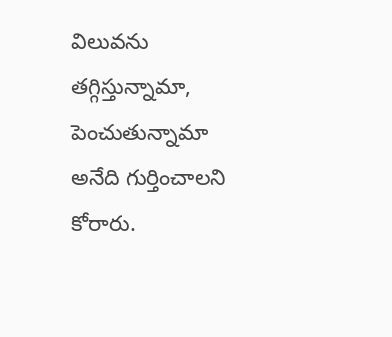విలువను తగ్గిస్తున్నామా, పెంచుతున్నామా అనేది గుర్తించాలని కోరారు.